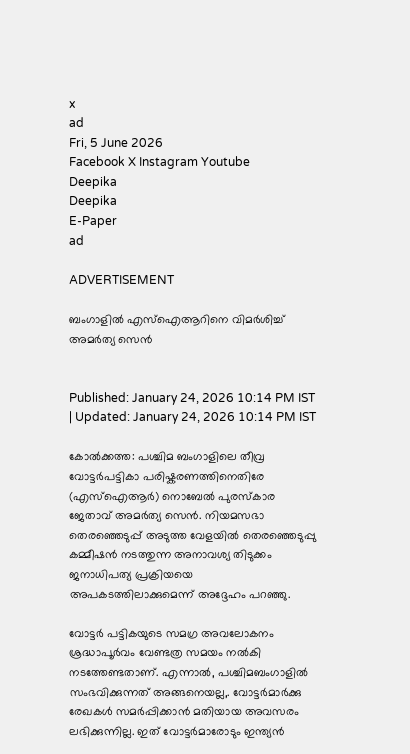x
ad
Fri, 5 June 2026
Facebook X Instagram Youtube
Deepika
Deepika
E-Paper
ad

ADVERTISEMENT

ബംഗാളിൽ എസ്ഐആറിനെ വിമർശിച്ച് അമർത്യ സെൻ


Published: January 24, 2026 10:14 PM IST | Updated: January 24, 2026 10:14 PM IST

കോൽക്കത്ത: പശ്ചിമ ബംഗാളിലെ തീവ്ര വോട്ടർപട്ടികാ പരിഷ്കരണത്തിനെതിരേ (എസ്ഐആർ) നൊബേൽ പുരസ്കാര ജേതാവ് അമർത്യ സെൻ. നിയമസഭാ തെരഞ്ഞെടുപ്പ് അടുത്ത വേളയിൽ തെരഞ്ഞെടുപ്പു കമ്മീഷൻ നടത്തുന്ന അനാവശ്യ തിടുക്കം ജനാധിപത്യ പ്രക്രിയയെ അപകടത്തിലാക്കുമെന്ന് അദ്ദേഹം പറഞ്ഞു.

വോട്ടർ പട്ടികയുടെ സമഗ്ര അവലോകനം ശ്രദ്ധാപൂർവം വേണ്ടത്ര സമയം നൽകി നടത്തേണ്ടതാണ്. എന്നാൽ, പശ്ചിമബംഗാളിൽ സംഭവിക്കുന്നത് അങ്ങനെയല്ല,. വോട്ടർമാർക്കു രേഖകൾ സമർപ്പിക്കാൻ മതിയായ അവസരം ലഭിക്കുന്നില്ല. ഇത് വോട്ടർമാരോടും ഇന്ത്യൻ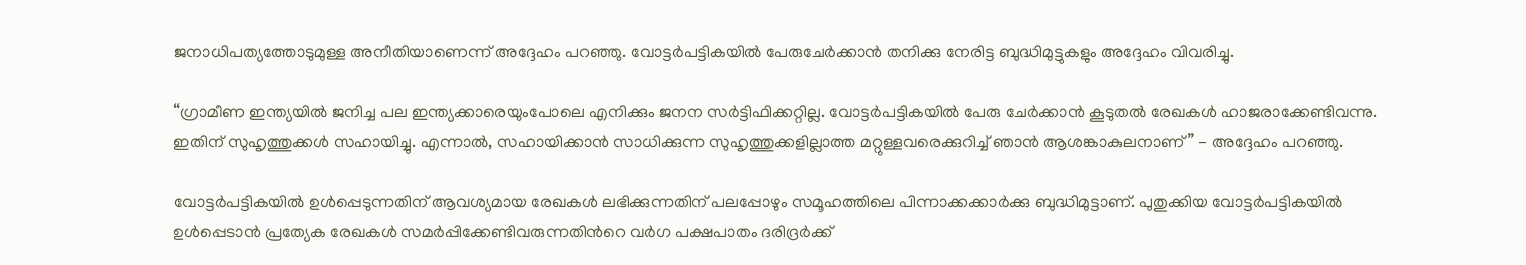ജനാധിപത്യത്തോടുമുള്ള അനീതിയാണെന്ന് അദ്ദേഹം പറഞ്ഞു. വോട്ടർപട്ടികയിൽ പേരുചേർക്കാൻ തനിക്കു നേരിട്ട ബുദ്ധിമുട്ടുകളും അദ്ദേഹം വിവരിച്ചു.

“ഗ്രാമീണ ഇന്ത്യയിൽ ജനിച്ച പല ഇന്ത്യക്കാരെയുംപോലെ എനിക്കും ജനന സർട്ടിഫിക്കറ്റില്ല. വോട്ടർപട്ടികയിൽ പേരു ചേർക്കാൻ കൂടുതൽ രേഖകൾ ഹാജരാക്കേണ്ട‌ിവന്നു. ഇതിന് സുഹൃത്തുക്കൾ സഹായിച്ചു. എന്നാൽ, സഹായിക്കാൻ സാധിക്കുന്ന സുഹൃത്തുക്കളില്ലാത്ത മറ്റുള്ളവരെക്കുറിച്ച് ഞാൻ ആശങ്കാകുലനാണ്” - അദ്ദേഹം പറഞ്ഞു.

വോട്ടർപട്ടികയിൽ ഉൾപ്പെടുന്നതിന് ആവശ്യമായ രേഖകൾ ലഭിക്കുന്നതിന് പലപ്പോഴും സമൂഹത്തിലെ പിന്നാക്കക്കാർക്കു ബുദ്ധിമുട്ടാണ്. പുതുക്കിയ വോട്ടർപട്ടികയിൽ ഉൾപ്പെടാൻ പ്രത്യേക രേഖകൾ സമർപ്പിക്കേണ്ടിവരുന്നതിന്‍റെ വർഗ പക്ഷപാതം ദരിദ്രർക്ക്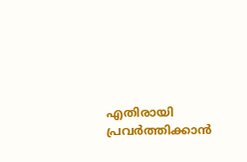എതിരായി പ്രവർത്തിക്കാൻ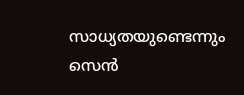സാധ്യതയുണ്ടെന്നും സെൻ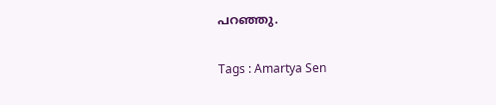പറഞ്ഞു.

Tags : Amartya Sen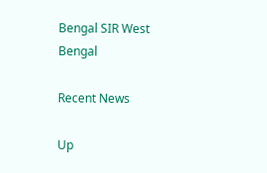Bengal SIR West Bengal

Recent News

Up